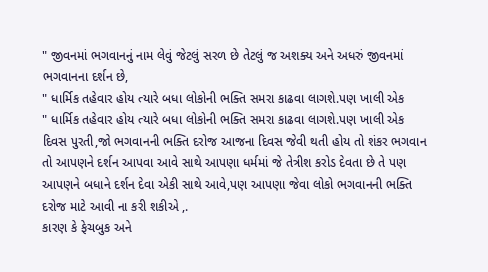" જીવનમાં ભગવાનનું નામ લેવું જેટલું સરળ છે તેટલું જ અશક્ય અને અધરું જીવનમાં
ભગવાનના દર્શન છે,
" ધાર્મિક તહેવાર હોય ત્યારે બધા લોકોની ભક્તિ સમરા કાઢવા લાગશે.પણ ખાલી એક
" ધાર્મિક તહેવાર હોય ત્યારે બધા લોકોની ભક્તિ સમરા કાઢવા લાગશે.પણ ખાલી એક
દિવસ પુરતી,જો ભગવાનની ભક્તિ દરોજ આજના દિવસ જેવી થતી હોય તો શંકર ભગવાન
તો આપણને દર્શન આપવા આવે સાથે આપણા ધર્મમાં જે તેત્રીશ કરોડ દેવતા છે તે પણ
આપણને બધાને દર્શન દેવા એકી સાથે આવે,પણ આપણા જેવા લોકો ભગવાનની ભક્તિ
દરોજ માટે આવી ના કરી શકીએ ,.
કારણ કે ફેચબુક અને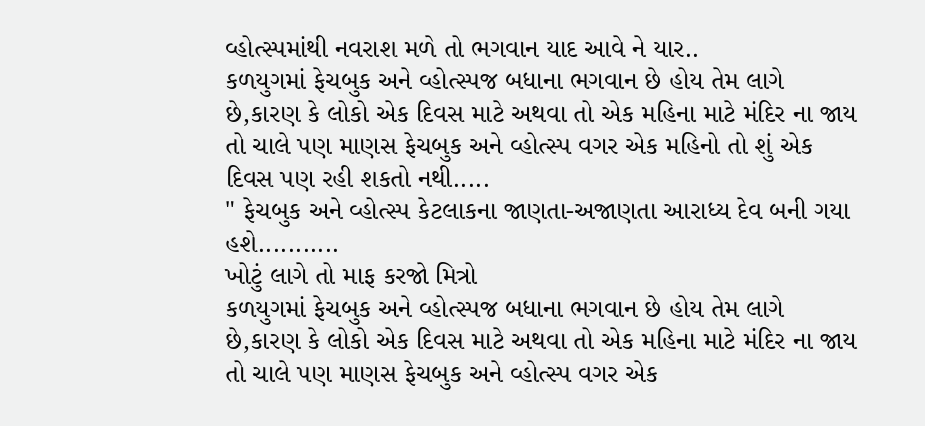વ્હોત્સ્પમાંથી નવરાશ મળે તો ભગવાન યાદ આવે ને યાર..
કળયુગમાં ફેચબુક અને વ્હોત્સ્પજ બધાના ભગવાન છે હોય તેમ લાગે છે,કારણ કે લોકો એક દિવસ માટે અથવા તો એક મહિના માટે મંદિર ના જાય તો ચાલે પણ માણસ ફેચબુક અને વ્હોત્સ્પ વગર એક મહિનો તો શું એક દિવસ પણ રહી શકતો નથી.....
" ફેચબુક અને વ્હોત્સ્પ કેટલાકના જાણતા-અજાણતા આરાધ્ય દેવ બની ગયા હશે...........
ખોટું લાગે તો માફ કરજો મિત્રો
કળયુગમાં ફેચબુક અને વ્હોત્સ્પજ બધાના ભગવાન છે હોય તેમ લાગે છે,કારણ કે લોકો એક દિવસ માટે અથવા તો એક મહિના માટે મંદિર ના જાય તો ચાલે પણ માણસ ફેચબુક અને વ્હોત્સ્પ વગર એક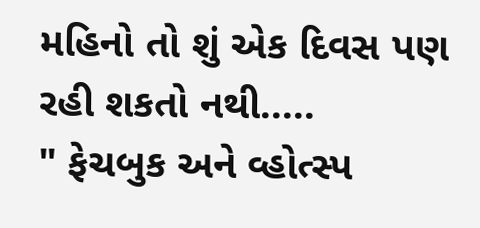મહિનો તો શું એક દિવસ પણ રહી શકતો નથી.....
" ફેચબુક અને વ્હોત્સ્પ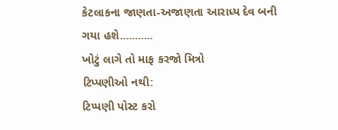કેટલાકના જાણતા-અજાણતા આરાધ્ય દેવ બની ગયા હશે...........
ખોટું લાગે તો માફ કરજો મિત્રો
ટિપ્પણીઓ નથી:
ટિપ્પણી પોસ્ટ કરો